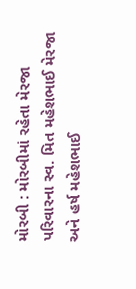મોરબી : મોરબીમાં રહેતા મેરજા પરિવારના સ્વ. મિત મહેશભાઈ મેરજા અને હર્ષ મહેશભાઈ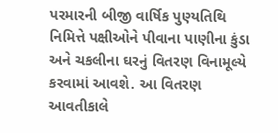પરમારની બીજી વાર્ષિક પુણ્યતિથિ નિમિત્તે પક્ષીઓને પીવાના પાણીના કુંડા અને ચકલીના ઘરનું વિતરણ વિનામૂલ્યે કરવામાં આવશે. આ વિતરણ આવતીકાલે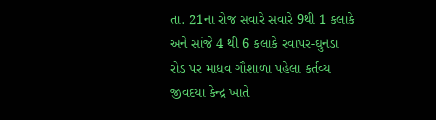તા. 21ના રોજ સવારે સવારે 9થી 1 કલાકે અને સાંજે 4 થી 6 કલાકે રવાપર-ઘુનડા રોડ પર માધવ ગૌશાળા પહેલા કર્તવ્ય જીવદયા કેન્દ્ર ખાતે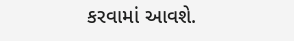કરવામાં આવશે.